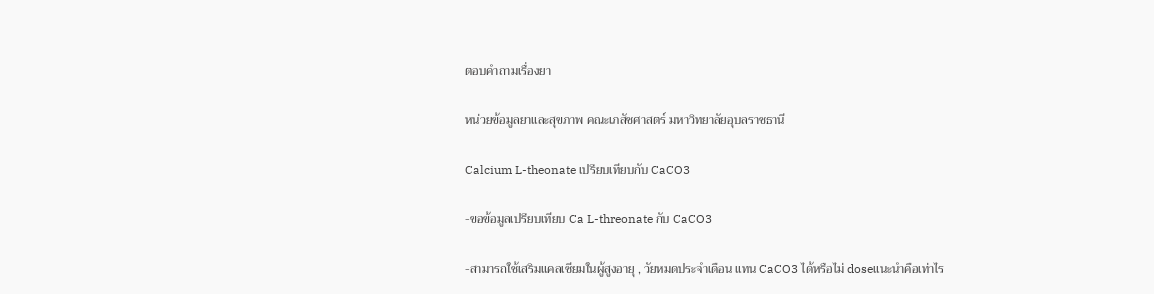ตอบคำถามเรื่องยา

หน่วยข้อมูลยาและสุขภาพ คณะเภสัชศาสตร์ มหาวิทยาลัยอุบลราชธานี

Calcium L-theonate เปรียบเทียบกับ CaCO3

-ขอข้อมูลเปรียบเทียบ Ca L-threonate กับ CaCO3

-สามารถใช้เสริมแคลเซียมในผู้สูงอายุ , วัยหมดประจำเดือน แทน CaCO3 ได้หรือไม่ doseแนะนำคือเท่าไร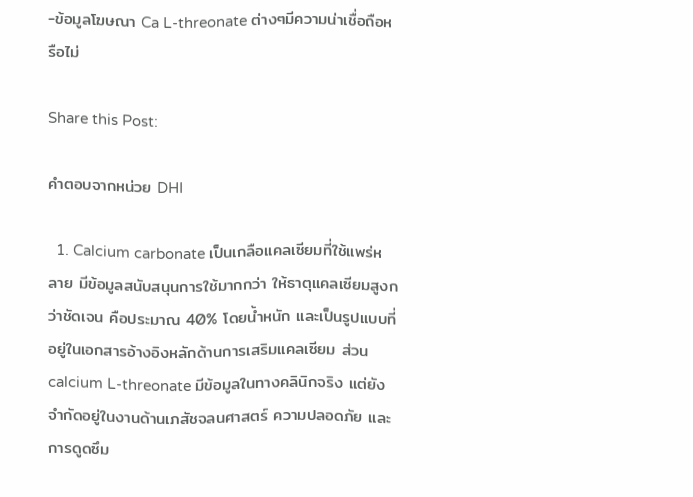-ข้อมูลโฆษณา Ca L-threonate ต่างๆมีความน่าเชื่อถือหรือไม่

Share this Post:

คำตอบจากหน่วย DHI

  1. Calcium carbonate เป็นเกลือแคลเซียมที่ใช้แพร่หลาย มีข้อมูลสนับสนุนการใช้มากกว่า ให้ธาตุแคลเซียมสูงกว่าชัดเจน คือประมาณ 40% โดยน้ำหนัก และเป็นรูปแบบที่อยู่ในเอกสารอ้างอิงหลักด้านการเสริมแคลเซียม ส่วน calcium L-threonate มีข้อมูลในทางคลินิกจริง แต่ยังจำกัดอยู่ในงานด้านเภสัชจลนศาสตร์ ความปลอดภัย และการดูดซึม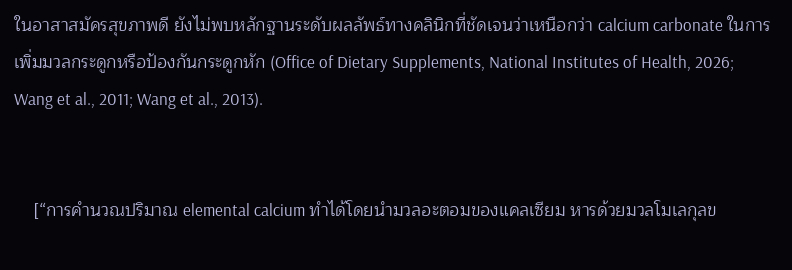ในอาสาสมัครสุขภาพดี ยังไม่พบหลักฐานระดับผลลัพธ์ทางคลินิกที่ชัดเจนว่าเหนือกว่า calcium carbonate ในการเพิ่มมวลกระดูกหรือป้องกันกระดูกหัก (Office of Dietary Supplements, National Institutes of Health, 2026; Wang et al., 2011; Wang et al., 2013).


    [“การคำนวณปริมาณ elemental calcium ทำได้โดยนำมวลอะตอมของแคลเซียม หารด้วยมวลโมเลกุลข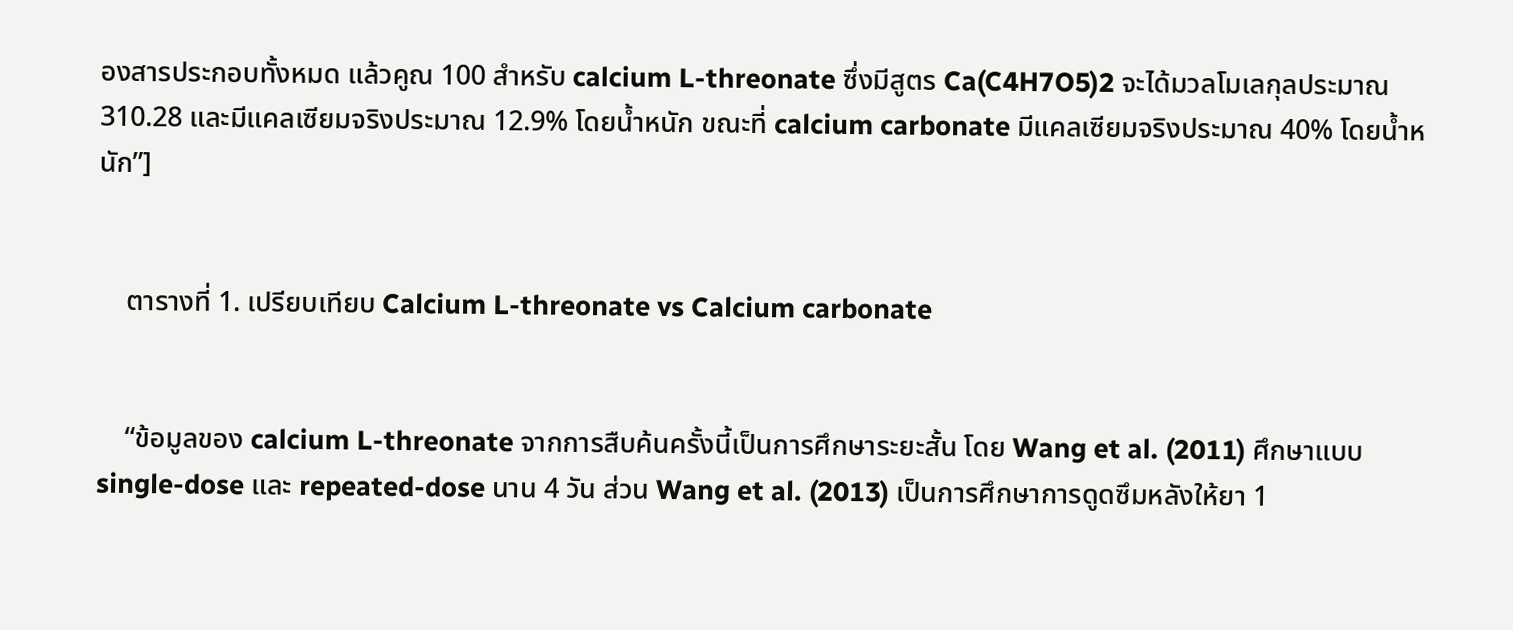องสารประกอบทั้งหมด แล้วคูณ 100 สำหรับ calcium L-threonate ซึ่งมีสูตร Ca(C4H7O5)2 จะได้มวลโมเลกุลประมาณ 310.28 และมีแคลเซียมจริงประมาณ 12.9% โดยน้ำหนัก ขณะที่ calcium carbonate มีแคลเซียมจริงประมาณ 40% โดยน้ำหนัก”]


    ตารางที่ 1. เปรียบเทียบ Calcium L-threonate vs Calcium carbonate


    “ข้อมูลของ calcium L-threonate จากการสืบค้นครั้งนี้เป็นการศึกษาระยะสั้น โดย Wang et al. (2011) ศึกษาแบบ single-dose และ repeated-dose นาน 4 วัน ส่วน Wang et al. (2013) เป็นการศึกษาการดูดซึมหลังให้ยา 1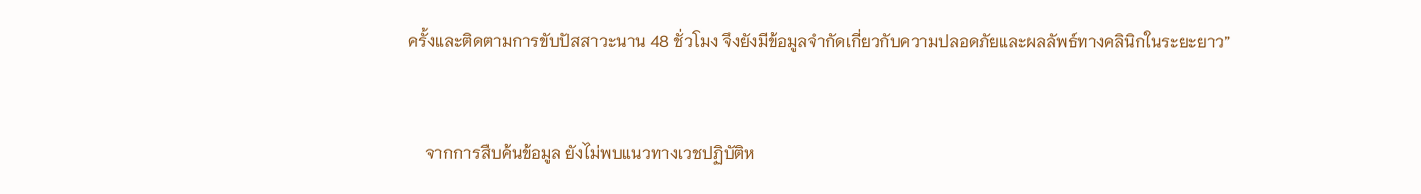ครั้งและติดตามการขับปัสสาวะนาน 48 ชั่วโมง จึงยังมีข้อมูลจำกัดเกี่ยวกับความปลอดภัยและผลลัพธ์ทางคลินิกในระยะยาว”


    จากการสืบค้นข้อมูล ยังไม่พบแนวทางเวชปฏิบัติห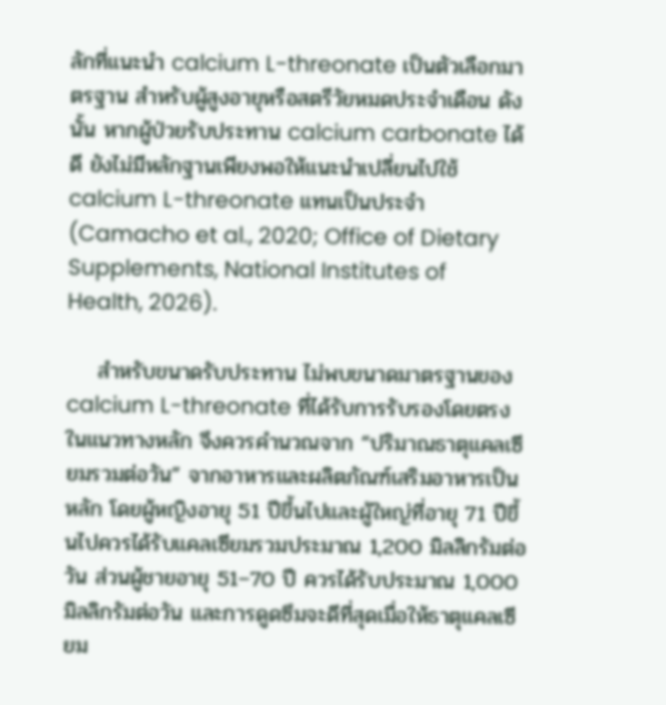ลักที่แนะนำ calcium L-threonate เป็นตัวเลือกมาตรฐาน สำหรับผู้สูงอายุหรือสตรีวัยหมดประจำเดือน ดังนั้น หากผู้ป่วยรับประทาน calcium carbonate ได้ดี ยังไม่มีหลักฐานเพียงพอให้แนะนำเปลี่ยนไปใช้ calcium L-threonate แทนเป็นประจำ (Camacho et al., 2020; Office of Dietary Supplements, National Institutes of Health, 2026).

    สำหรับขนาดรับประทาน ไม่พบขนาดมาตรฐานของ calcium L-threonate ที่ได้รับการรับรองโดยตรงในแนวทางหลัก จึงควรคำนวณจาก “ปริมาณธาตุแคลเซียมรวมต่อวัน” จากอาหารและผลิตภัณฑ์เสริมอาหารเป็นหลัก โดยผู้หญิงอายุ 51 ปีขึ้นไปและผู้ใหญ่ที่อายุ 71 ปีขึ้นไปควรได้รับแคลเซียมรวมประมาณ 1,200 มิลลิกรัมต่อวัน ส่วนผู้ชายอายุ 51–70 ปี ควรได้รับประมาณ 1,000 มิลลิกรัมต่อวัน และการดูดซึมจะดีที่สุดเมื่อให้ธาตุแคลเซียม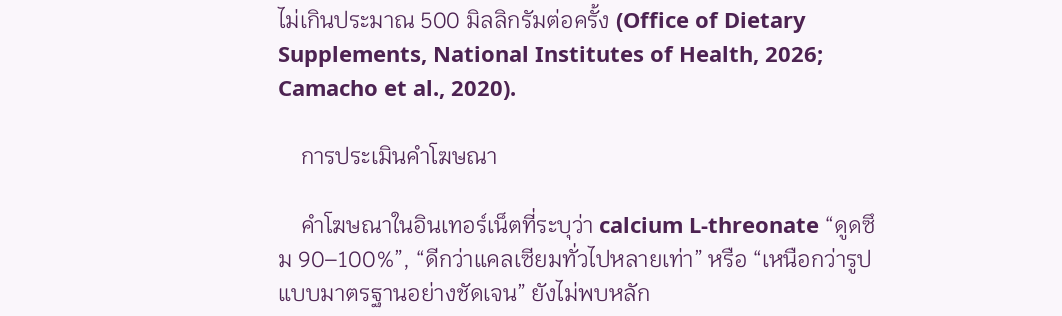ไม่เกินประมาณ 500 มิลลิกรัมต่อครั้ง (Office of Dietary Supplements, National Institutes of Health, 2026; Camacho et al., 2020).

    การประเมินคำโฆษณา

    คำโฆษณาในอินเทอร์เน็ตที่ระบุว่า calcium L-threonate “ดูดซึม 90–100%”, “ดีกว่าแคลเซียมทั่วไปหลายเท่า” หรือ “เหนือกว่ารูปแบบมาตรฐานอย่างชัดเจน” ยังไม่พบหลัก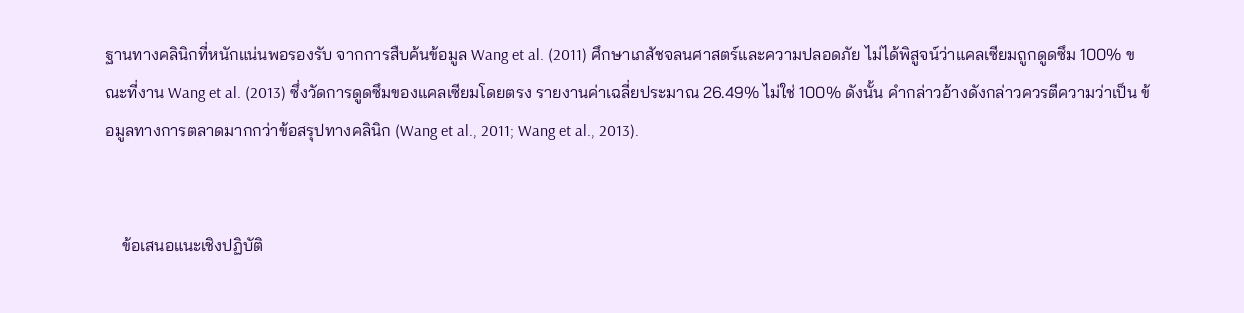ฐานทางคลินิกที่หนักแน่นพอรองรับ จากการสืบค้นข้อมูล Wang et al. (2011) ศึกษาเภสัชจลนศาสตร์และความปลอดภัย ไม่ได้พิสูจน์ว่าแคลเซียมถูกดูดซึม 100% ขณะที่งาน Wang et al. (2013) ซึ่งวัดการดูดซึมของแคลเซียมโดยตรง รายงานค่าเฉลี่ยประมาณ 26.49% ไม่ใช่ 100% ดังนั้น คำกล่าวอ้างดังกล่าวควรตีความว่าเป็น ข้อมูลทางการตลาดมากกว่าข้อสรุปทางคลินิก (Wang et al., 2011; Wang et al., 2013).


    ข้อเสนอแนะเชิงปฏิบัติ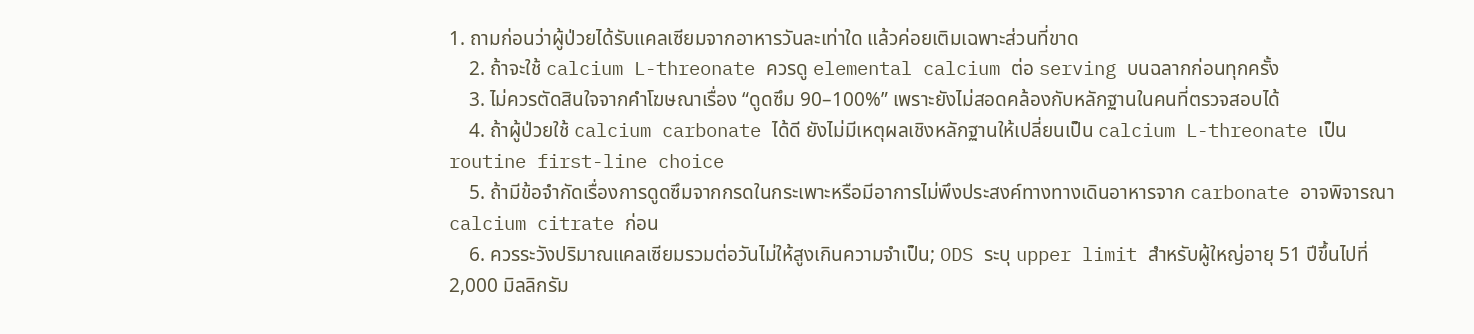1. ถามก่อนว่าผู้ป่วยได้รับแคลเซียมจากอาหารวันละเท่าใด แล้วค่อยเติมเฉพาะส่วนที่ขาด
    2. ถ้าจะใช้ calcium L-threonate ควรดู elemental calcium ต่อ serving บนฉลากก่อนทุกครั้ง
    3. ไม่ควรตัดสินใจจากคำโฆษณาเรื่อง “ดูดซึม 90–100%” เพราะยังไม่สอดคล้องกับหลักฐานในคนที่ตรวจสอบได้
    4. ถ้าผู้ป่วยใช้ calcium carbonate ได้ดี ยังไม่มีเหตุผลเชิงหลักฐานให้เปลี่ยนเป็น calcium L-threonate เป็น routine first-line choice
    5. ถ้ามีข้อจำกัดเรื่องการดูดซึมจากกรดในกระเพาะหรือมีอาการไม่พึงประสงค์ทางทางเดินอาหารจาก carbonate อาจพิจารณา calcium citrate ก่อน
    6. ควรระวังปริมาณแคลเซียมรวมต่อวันไม่ให้สูงเกินความจำเป็น; ODS ระบุ upper limit สำหรับผู้ใหญ่อายุ 51 ปีขึ้นไปที่ 2,000 มิลลิกรัม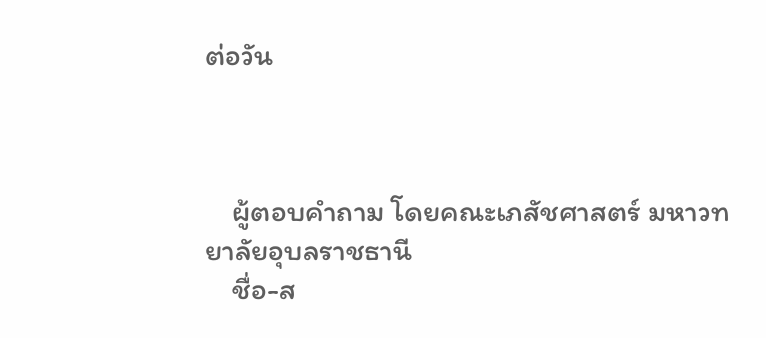ต่อวัน



    ผู้ตอบคำถาม โดยคณะเภสัชศาสตร์ มหาวทยาลัยอุบลราชธานี
    ชื่อ-ส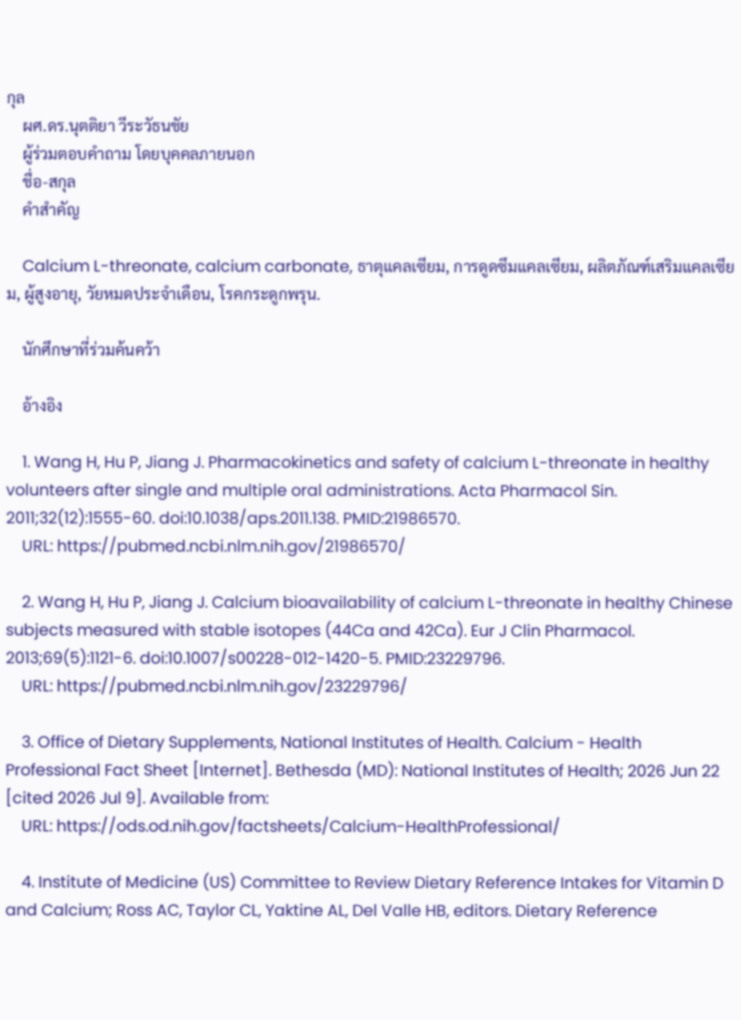กุล
    ผศ.ดร.นุตติยา วีระวัธนชัย
    ผู้ร่วมตอบคำถาม โดยบุคคลภายนอก
    ชื่อ-สกุล
    คำสำคัญ

    Calcium L-threonate, calcium carbonate, ธาตุแคลเซียม, การดูดซึมแคลเซียม, ผลิตภัณฑ์เสริมแคลเซียม, ผู้สูงอายุ, วัยหมดประจำเดือน, โรคกระดูกพรุน.

    นักศึกษาที่ร่วมค้นคว้า

    อ้างอิง

    1. Wang H, Hu P, Jiang J. Pharmacokinetics and safety of calcium L-threonate in healthy volunteers after single and multiple oral administrations. Acta Pharmacol Sin. 2011;32(12):1555-60. doi:10.1038/aps.2011.138. PMID:21986570.
    URL: https://pubmed.ncbi.nlm.nih.gov/21986570/

    2. Wang H, Hu P, Jiang J. Calcium bioavailability of calcium L-threonate in healthy Chinese subjects measured with stable isotopes (44Ca and 42Ca). Eur J Clin Pharmacol. 2013;69(5):1121-6. doi:10.1007/s00228-012-1420-5. PMID:23229796.
    URL: https://pubmed.ncbi.nlm.nih.gov/23229796/

    3. Office of Dietary Supplements, National Institutes of Health. Calcium - Health Professional Fact Sheet [Internet]. Bethesda (MD): National Institutes of Health; 2026 Jun 22 [cited 2026 Jul 9]. Available from:
    URL: https://ods.od.nih.gov/factsheets/Calcium-HealthProfessional/

    4. Institute of Medicine (US) Committee to Review Dietary Reference Intakes for Vitamin D and Calcium; Ross AC, Taylor CL, Yaktine AL, Del Valle HB, editors. Dietary Reference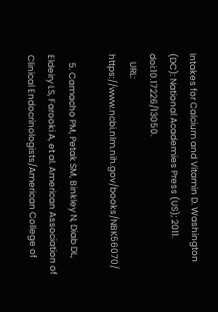Intakes for Calcium and Vitamin D. Washington (DC): National Academies Press (US); 2011. doi:10.17226/13050.
    URL: https://www.ncbi.nlm.nih.gov/books/NBK56070/

    5. Camacho PM, Petak SM, Binkley N, Diab DL, Eldeiry LS, Farooki A, et al. American Association of Clinical Endocrinologists/American College of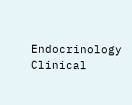Endocrinology Clinical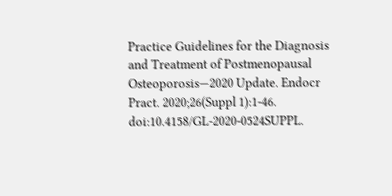Practice Guidelines for the Diagnosis and Treatment of Postmenopausal Osteoporosis—2020 Update. Endocr Pract. 2020;26(Suppl 1):1-46. doi:10.4158/GL-2020-0524SUPPL.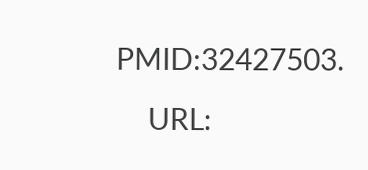PMID:32427503.
    URL: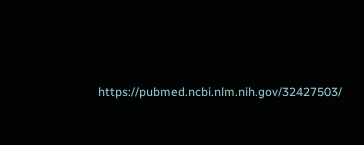https://pubmed.ncbi.nlm.nih.gov/32427503/